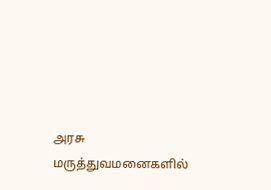அரசு மருத்துவமனைகளில்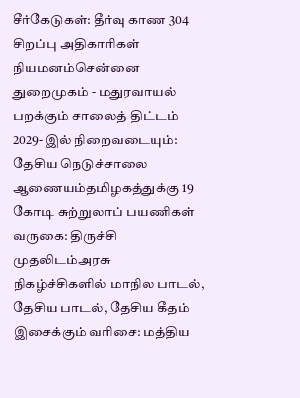சீர்கேடுகள்: தீர்வு காண 304 சிறப்பு அதிகாரிகள் நியமனம்சென்னை துறைமுகம் - மதுரவாயல் பறக்கும் சாலைத் திட்டம் 2029-இல் நிறைவடையும்: தேசிய நெடுச்சாலை ஆணையம்தமிழகத்துக்கு 19 கோடி சுற்றுலாப் பயணிகள் வருகை: திருச்சி முதலிடம்அரசு நிகழ்ச்சிகளில் மாநில பாடல், தேசிய பாடல், தேசிய கீதம் இசைக்கும் வரிசை: மத்திய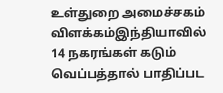உள்துறை அமைச்சகம் விளக்கம்இந்தியாவில் 14 நகரங்கள் கடும் வெப்பத்தால் பாதிப்பட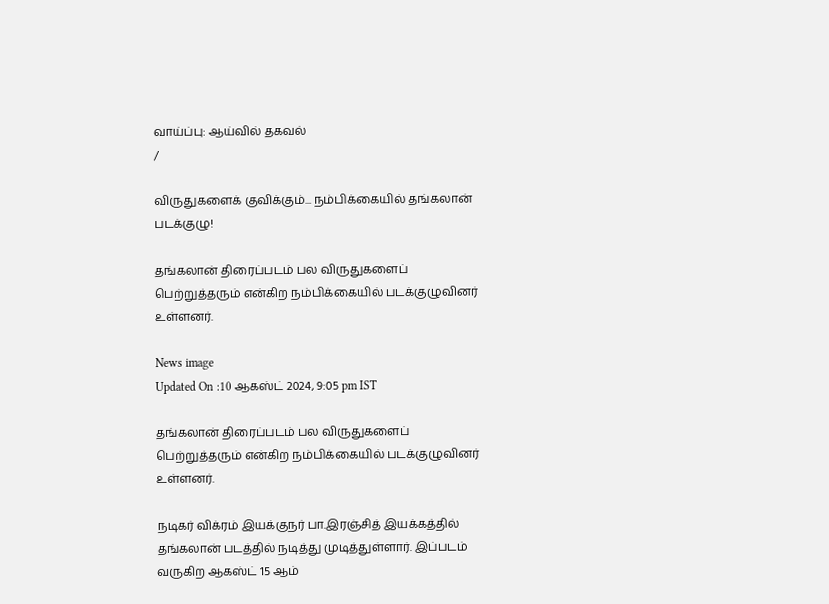வாய்ப்பு: ஆய்வில் தகவல்
/

விருதுகளைக் குவிக்கும்... நம்பிக்கையில் தங்கலான் படக்குழு!

தங்கலான் திரைப்படம் பல விருதுகளைப் பெற்றுத்தரும் என்கிற நம்பிக்கையில் படக்குழுவினர் உள்ளனர்.

News image
Updated On :10 ஆகஸ்ட் 2024, 9:05 pm IST

தங்கலான் திரைப்படம் பல விருதுகளைப் பெற்றுத்தரும் என்கிற நம்பிக்கையில் படக்குழுவினர் உள்ளனர்.

நடிகர் விக்ரம் இயக்குநர் பா.இரஞ்சித் இயக்கத்தில் தங்கலான் படத்தில் நடித்து முடித்துள்ளார். இப்படம் வருகிற ஆகஸ்ட் 15 ஆம்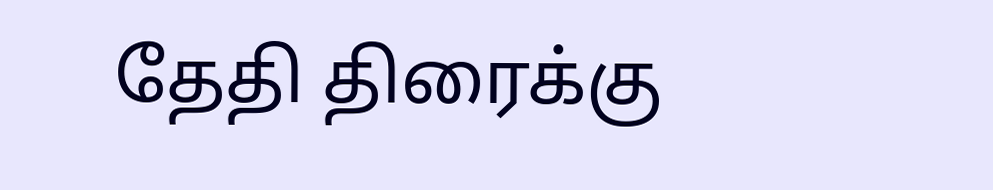தேதி திரைக்கு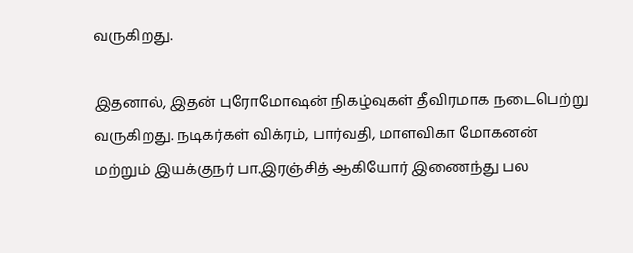வருகிறது.

இதனால், இதன் புரோமோஷன் நிகழ்வுகள் தீவிரமாக நடைபெற்று வருகிறது. நடிகர்கள் விக்ரம், பார்வதி, மாளவிகா மோகனன் மற்றும் இயக்குநர் பா.இரஞ்சித் ஆகியோர் இணைந்து பல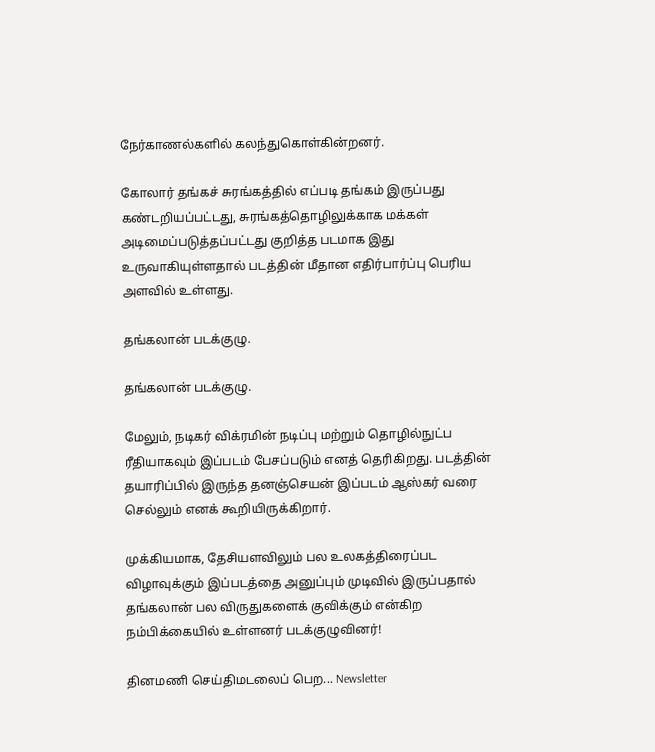நேர்காணல்களில் கலந்துகொள்கின்றனர்.

கோலார் தங்கச் சுரங்கத்தில் எப்படி தங்கம் இருப்பது கண்டறியப்பட்டது, சுரங்கத்தொழிலுக்காக மக்கள் அடிமைப்படுத்தப்பட்டது குறித்த படமாக இது உருவாகியுள்ளதால் படத்தின் மீதான எதிர்பார்ப்பு பெரிய அளவில் உள்ளது.

தங்கலான் படக்குழு.

தங்கலான் படக்குழு.

மேலும், நடிகர் விக்ரமின் நடிப்பு மற்றும் தொழில்நுட்ப ரீதியாகவும் இப்படம் பேசப்படும் எனத் தெரிகிறது. படத்தின் தயாரிப்பில் இருந்த தனஞ்செயன் இப்படம் ஆஸ்கர் வரை செல்லும் எனக் கூறியிருக்கிறார்.

முக்கியமாக, தேசியளவிலும் பல உலகத்திரைப்பட விழாவுக்கும் இப்படத்தை அனுப்பும் முடிவில் இருப்பதால் தங்கலான் பல விருதுகளைக் குவிக்கும் என்கிற நம்பிக்கையில் உள்ளனர் படக்குழுவினர்!

தினமணி செய்திமடலைப் பெற... Newsletter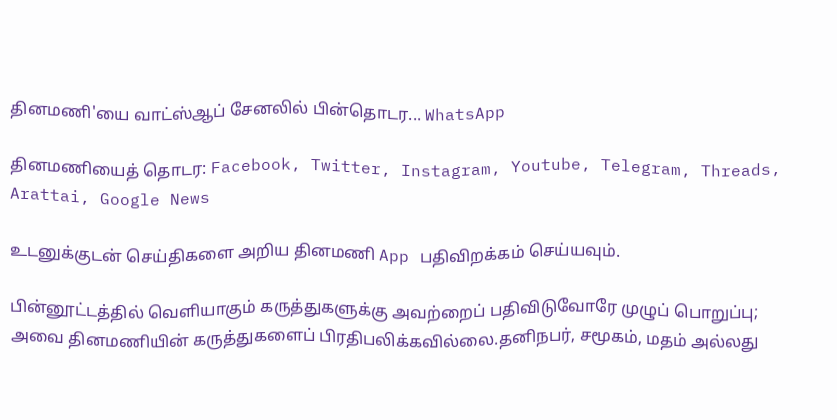தினமணி'யை வாட்ஸ்ஆப் சேனலில் பின்தொடர... WhatsApp

தினமணியைத் தொடர: Facebook, Twitter, Instagram, Youtube, Telegram, Threads, Arattai, Google News

உடனுக்குடன் செய்திகளை அறிய தினமணி App பதிவிறக்கம் செய்யவும்.

பின்னூட்டத்தில் வெளியாகும் கருத்துகளுக்கு அவற்றைப் பதிவிடுவோரே முழுப் பொறுப்பு; அவை தினமணியின் கருத்துகளைப் பிரதிபலிக்கவில்லை.தனிநபர், சமூகம், மதம் அல்லது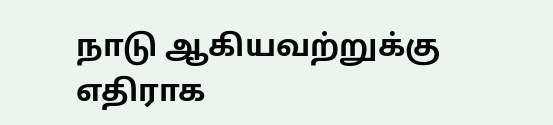நாடு ஆகியவற்றுக்கு எதிராக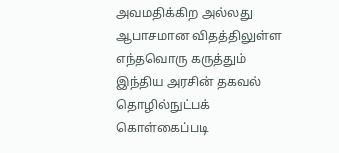அவமதிக்கிற அல்லது ஆபாசமான விதத்திலுள்ள எந்தவொரு கருத்தும் இந்திய அரசின் தகவல் தொழில்நுட்பக் கொள்கைப்படி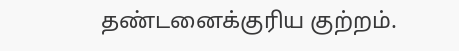தண்டனைக்குரிய குற்றம்.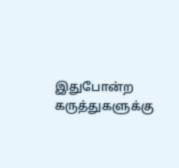இதுபோன்ற கருத்துகளுக்கு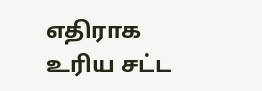எதிராக உரிய சட்ட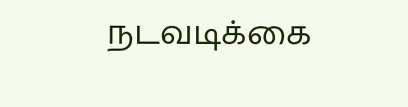நடவடிக்கை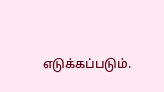எடுக்கப்படும்.